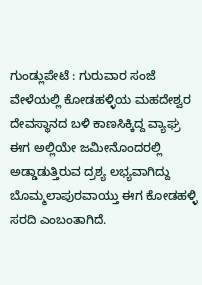ಗುಂಡ್ಲುಪೇಟೆ : ಗುರುವಾರ ಸಂಜೆ ವೇಳೆಯಲ್ಲಿ ಕೋಡಹಳ್ಳಿಯ ಮಹದೇಶ್ವರ ದೇವಸ್ಥಾನದ ಬಳಿ ಕಾಣಸಿಕ್ಕಿದ್ದ ವ್ಯಾಘ್ರ ಈಗ ಅಲ್ಲಿಯೇ ಜಮೀನೊಂದರಲ್ಲಿ ಅಡ್ಡಾಡುತ್ತಿರುವ ದ್ರಶ್ಯ ಲಭ್ಯವಾಗಿದ್ದು ಬೊಮ್ಮಲಾಪುರವಾಯ್ತು ಈಗ ಕೋಡಹಳ್ಳಿ ಸರದಿ ಎಂಬಂತಾಗಿದೆ.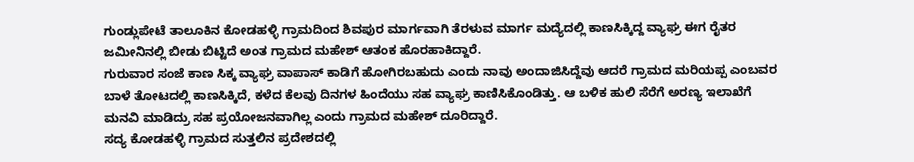ಗುಂಡ್ಲುಪೇಟೆ ತಾಲೂಕಿನ ಕೋಡಹಳ್ಳಿ ಗ್ರಾಮದಿಂದ ಶಿವಪುರ ಮಾರ್ಗವಾಗಿ ತೆರಳುವ ಮಾರ್ಗ ಮದ್ಯೆದಲ್ಲಿ ಕಾಣಸಿಕ್ಕಿದ್ದ ವ್ಯಾಘ್ರ ಈಗ ರೈತರ ಜಮೀನಿನಲ್ಲಿ ಬೀಡು ಬಿಟ್ಟಿದೆ ಅಂತ ಗ್ರಾಮದ ಮಹೇಶ್ ಆತಂಕ ಹೊರಹಾಕಿದ್ದಾರೆ.
ಗುರುವಾರ ಸಂಜೆ ಕಾಣ ಸಿಕ್ಕ ವ್ಯಾಘ್ರ ವಾಪಾಸ್ ಕಾಡಿಗೆ ಹೋಗಿರಬಹುದು ಎಂದು ನಾವು ಅಂದಾಜಿಸಿದ್ದೆವು ಆದರೆ ಗ್ರಾಮದ ಮರಿಯಪ್ಪ ಎಂಬವರ ಬಾಳೆ ತೋಟದಲ್ಲಿ ಕಾಣಸಿಕ್ಕಿದೆ, ಕಳೆದ ಕೆಲವು ದಿನಗಳ ಹಿಂದೆಯು ಸಹ ವ್ಯಾಘ್ರ ಕಾಣಿಸಿಕೊಂಡಿತ್ತು. ಆ ಬಳಿಕ ಹುಲಿ ಸೆರೆಗೆ ಅರಣ್ಯ ಇಲಾಖೆಗೆ ಮನವಿ ಮಾಡಿದ್ರು ಸಹ ಪ್ರಯೋಜನವಾಗಿಲ್ಲ ಎಂದು ಗ್ರಾಮದ ಮಹೇಶ್ ದೂರಿದ್ದಾರೆ.
ಸದ್ಯ ಕೋಡಹಳ್ಳಿ ಗ್ರಾಮದ ಸುತ್ತಲಿನ ಪ್ರದೇಶದಲ್ಲಿ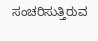ಸಂಚರಿಸುತ್ತಿರುವ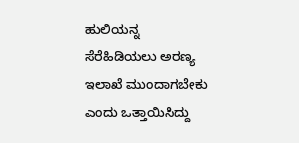ಹುಲಿಯನ್ನ ಸೆರೆಹಿಡಿಯಲು ಅರಣ್ಯ ಇಲಾಖೆ ಮುಂದಾಗಬೇಕು ಎಂದು ಒತ್ತಾಯಿಸಿದ್ದು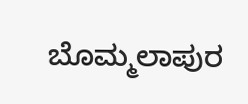ಬೊಮ್ಮಲಾಪುರ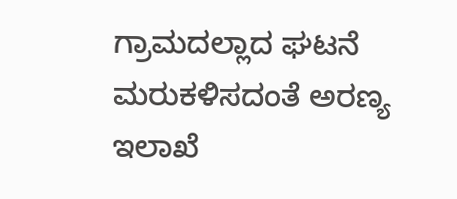ಗ್ರಾಮದಲ್ಲಾದ ಘಟನೆ ಮರುಕಳಿಸದಂತೆ ಅರಣ್ಯ ಇಲಾಖೆ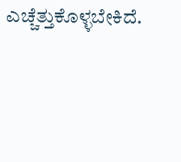ಎಚ್ಚೆತ್ತುಕೊಳ್ಳಬೇಕಿದೆ.